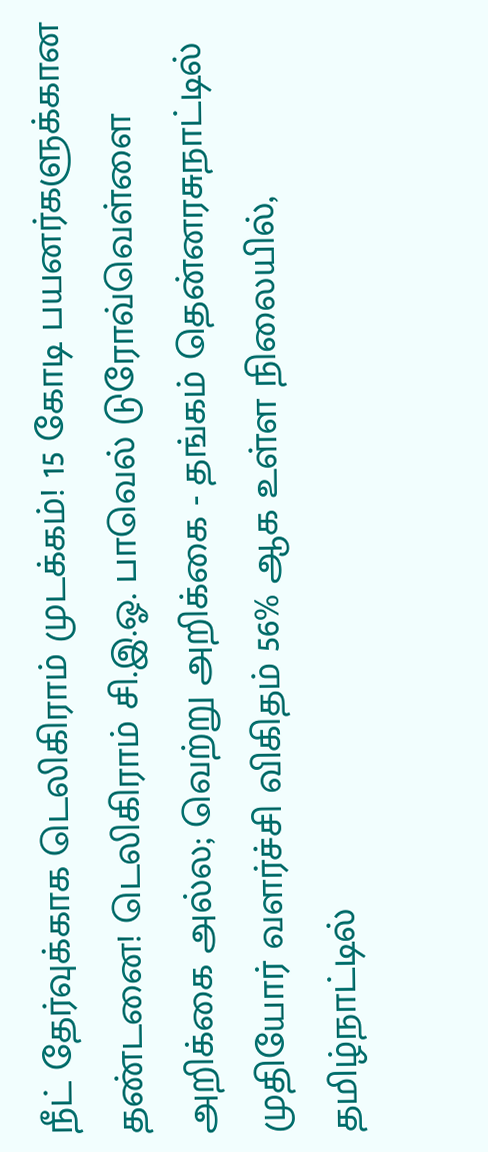நீட் தேர்வுக்காக டெலிகிராம் முடக்கம்! 15 கோடி பயனர்களுக்கான தண்டனை! டெலிகிராம் சி.இ.ஓ. பாவெல் டுரோவ்வெள்ளை அறிக்கை அல்ல; வெற்று அறிக்கை - தங்கம் தென்னரசுநாட்டில் முதியோர் வளர்ச்சி விகிதம் 56% ஆக உள்ள நிலையில், தமிழ்நாட்டில்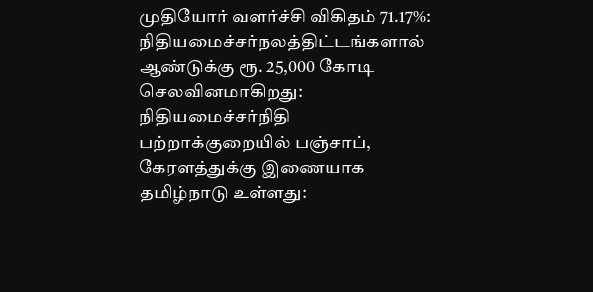முதியோர் வளர்ச்சி விகிதம் 71.17%: நிதியமைச்சர்நலத்திட்டங்களால் ஆண்டுக்கு ரூ. 25,000 கோடி செலவினமாகிறது: நிதியமைச்சர்நிதி பற்றாக்குறையில் பஞ்சாப், கேரளத்துக்கு இணையாக தமிழ்நாடு உள்ளது: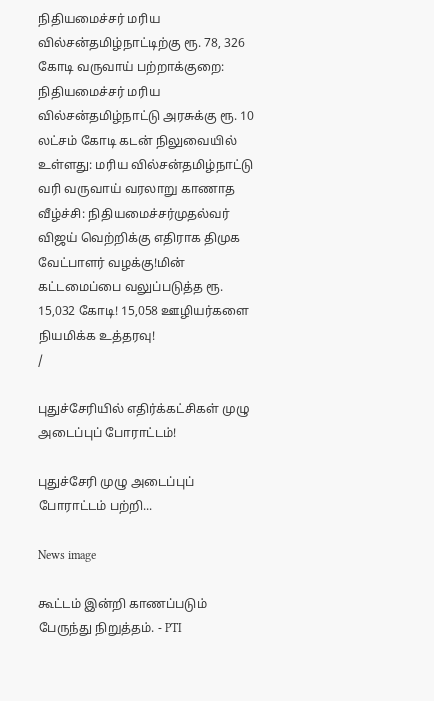நிதியமைச்சர் மரிய வில்சன்தமிழ்நாட்டிற்கு ரூ. 78, 326 கோடி வருவாய் பற்றாக்குறை: நிதியமைச்சர் மரிய வில்சன்தமிழ்நாட்டு அரசுக்கு ரூ. 10 லட்சம் கோடி கடன் நிலுவையில் உள்ளது: மரிய வில்சன்தமிழ்நாட்டு வரி வருவாய் வரலாறு காணாத வீழ்ச்சி: நிதியமைச்சர்முதல்வர் விஜய் வெற்றிக்கு எதிராக திமுக வேட்பாளர் வழக்கு!மின் கட்டமைப்பை வலுப்படுத்த ரூ. 15,032 கோடி! 15,058 ஊழியர்களை நியமிக்க உத்தரவு!
/

புதுச்சேரியில் எதிர்க்கட்சிகள் முழு அடைப்புப் போராட்டம்!

புதுச்சேரி முழு அடைப்புப் போராட்டம் பற்றி...

News image

கூட்டம் இன்றி காணப்படும் பேருந்து நிறுத்தம். - PTI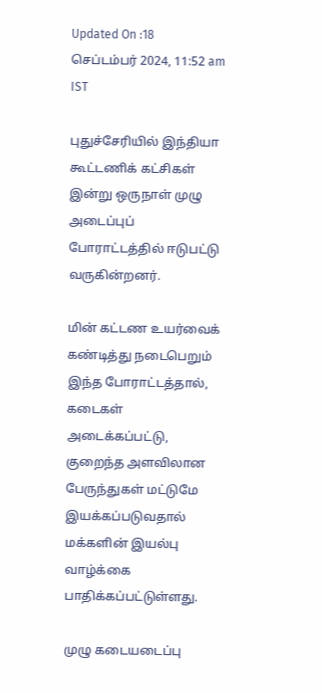Updated On :18 செப்டம்பர் 2024, 11:52 am IST

புதுச்சேரியில் இந்தியா கூட்டணிக் கட்சிகள் இன்று ஒருநாள் முழு அடைப்புப் போராட்டத்தில் ஈடுபட்டு வருகின்றனர்.

மின் கட்டண உயர்வைக் கண்டித்து நடைபெறும் இந்த போராட்டத்தால், கடைகள் அடைக்கப்பட்டு, குறைந்த அளவிலான பேருந்துகள் மட்டுமே இயக்கப்படுவதால் மக்களின் இயல்பு வாழ்க்கை பாதிக்கப்பட்டுள்ளது.

முழு கடையடைப்பு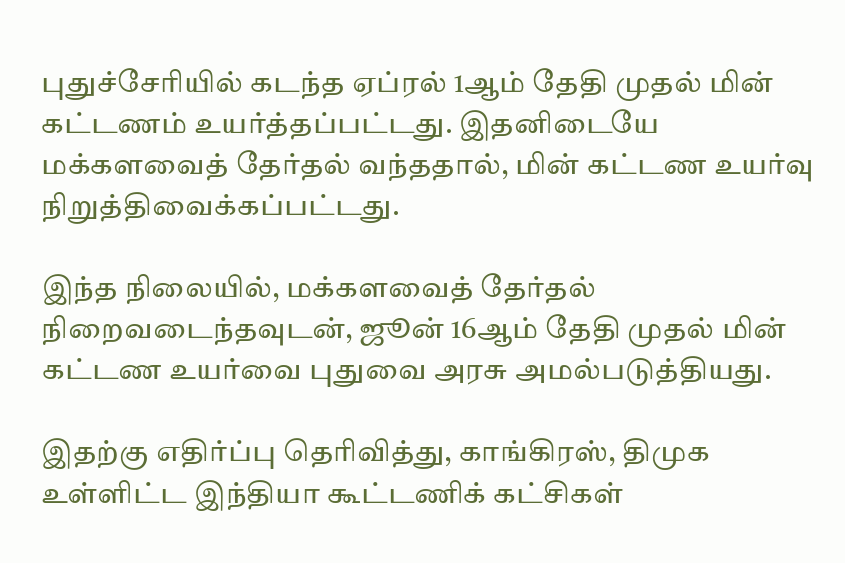புதுச்சேரியில் கடந்த ஏப்ரல் 1ஆம் தேதி முதல் மின் கட்டணம் உயர்த்தப்பட்டது. இதனிடையே மக்களவைத் தேர்தல் வந்ததால், மின் கட்டண உயர்வு நிறுத்திவைக்கப்பட்டது.

இந்த நிலையில், மக்களவைத் தேர்தல் நிறைவடைந்தவுடன், ஜூன் 16ஆம் தேதி முதல் மின் கட்டண உயர்வை புதுவை அரசு அமல்படுத்தியது.

இதற்கு எதிர்ப்பு தெரிவித்து, காங்கிரஸ், திமுக உள்ளிட்ட இந்தியா கூட்டணிக் கட்சிகள்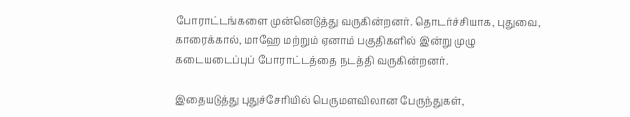போராட்டங்களை முன்னெடுத்து வருகின்றனர். தொடர்ச்சியாக, புதுவை, காரைக்கால், மாஹே மற்றும் ஏனாம் பகுதிகளில் இன்று முழு கடையடைப்புப் போராட்டத்தை நடத்தி வருகின்றனர்.

இதையடுத்து புதுச்சேரியில் பெருமளவிலான பேருந்துகள்,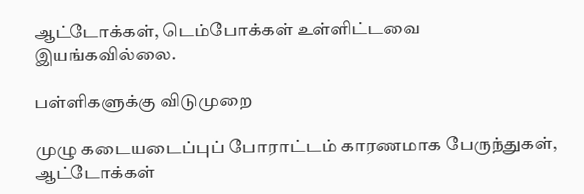ஆட்டோக்கள், டெம்போக்கள் உள்ளிட்டவை இயங்கவில்லை.

பள்ளிகளுக்கு விடுமுறை

முழு கடையடைப்புப் போராட்டம் காரணமாக பேருந்துகள், ஆட்டோக்கள்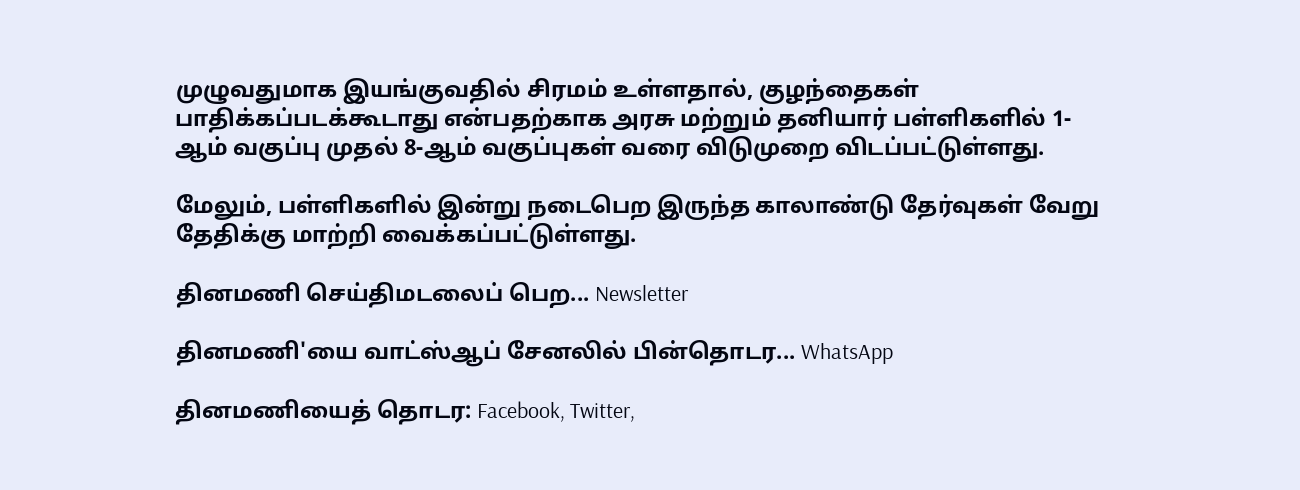முழுவதுமாக இயங்குவதில் சிரமம் உள்ளதால், குழந்தைகள் பாதிக்கப்படக்கூடாது என்பதற்காக அரசு மற்றும் தனியார் பள்ளிகளில் 1- ஆம் வகுப்பு முதல் 8-ஆம் வகுப்புகள் வரை விடுமுறை விடப்பட்டுள்ளது.

மேலும், பள்ளிகளில் இன்று நடைபெற இருந்த காலாண்டு தேர்வுகள் வேறு தேதிக்கு மாற்றி வைக்கப்பட்டுள்ளது.

தினமணி செய்திமடலைப் பெற... Newsletter

தினமணி'யை வாட்ஸ்ஆப் சேனலில் பின்தொடர... WhatsApp

தினமணியைத் தொடர: Facebook, Twitter,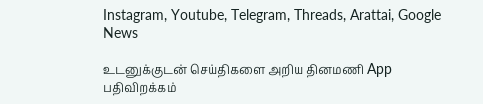Instagram, Youtube, Telegram, Threads, Arattai, Google News

உடனுக்குடன் செய்திகளை அறிய தினமணி App பதிவிறக்கம்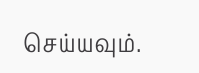செய்யவும்.